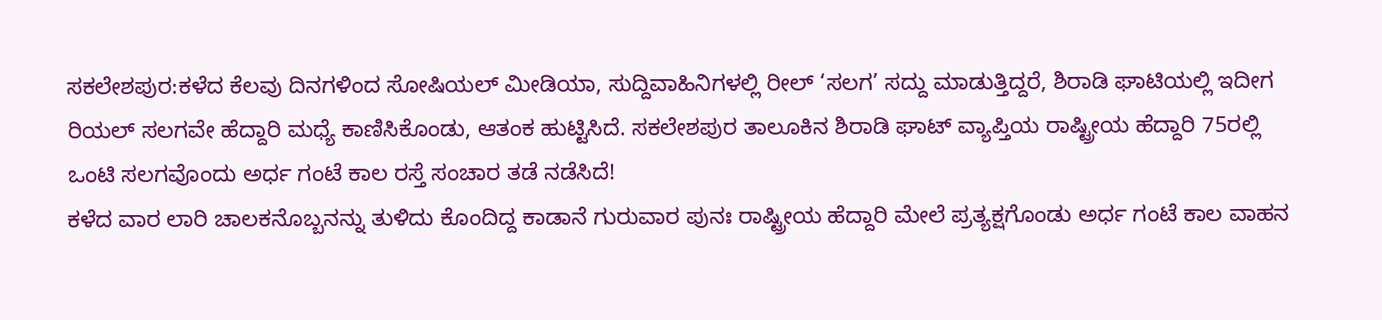ಸಕಲೇಶಪುರ:ಕಳೆದ ಕೆಲವು ದಿನಗಳಿಂದ ಸೋಷಿಯಲ್ ಮೀಡಿಯಾ, ಸುದ್ದಿವಾಹಿನಿಗಳಲ್ಲಿ ರೀಲ್ ‘ಸಲಗ’ ಸದ್ದು ಮಾಡುತ್ತಿದ್ದರೆ, ಶಿರಾಡಿ ಘಾಟಿಯಲ್ಲಿ ಇದೀಗ ರಿಯಲ್ ಸಲಗವೇ ಹೆದ್ದಾರಿ ಮಧ್ಯೆ ಕಾಣಿಸಿಕೊಂಡು, ಆತಂಕ ಹುಟ್ಟಿಸಿದೆ. ಸಕಲೇಶಪುರ ತಾಲೂಕಿನ ಶಿರಾಡಿ ಘಾಟ್ ವ್ಯಾಪ್ತಿಯ ರಾಷ್ಟ್ರೀಯ ಹೆದ್ದಾರಿ 75ರಲ್ಲಿ ಒಂಟಿ ಸಲಗವೊಂದು ಅರ್ಧ ಗಂಟೆ ಕಾಲ ರಸ್ತೆ ಸಂಚಾರ ತಡೆ ನಡೆಸಿದೆ!
ಕಳೆದ ವಾರ ಲಾರಿ ಚಾಲಕನೊಬ್ಬನನ್ನು ತುಳಿದು ಕೊಂದಿದ್ದ ಕಾಡಾನೆ ಗುರುವಾರ ಪುನಃ ರಾಷ್ಟ್ರೀಯ ಹೆದ್ದಾರಿ ಮೇಲೆ ಪ್ರತ್ಯಕ್ಷಗೊಂಡು ಅರ್ಧ ಗಂಟೆ ಕಾಲ ವಾಹನ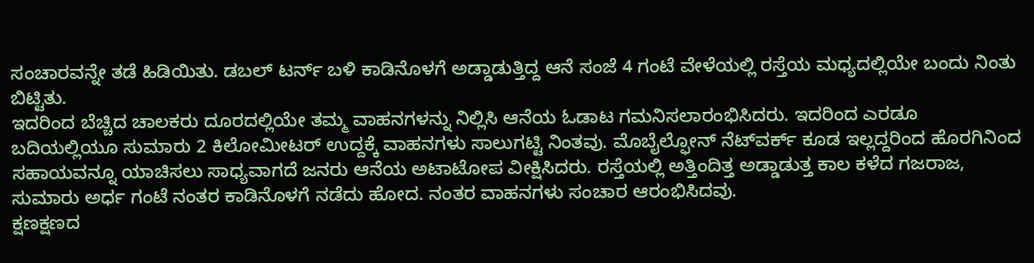ಸಂಚಾರವನ್ನೇ ತಡೆ ಹಿಡಿಯಿತು. ಡಬಲ್ ಟರ್ನ್ ಬಳಿ ಕಾಡಿನೊಳಗೆ ಅಡ್ಡಾಡುತ್ತಿದ್ದ ಆನೆ ಸಂಜೆ 4 ಗಂಟೆ ವೇಳೆಯಲ್ಲಿ ರಸ್ತೆಯ ಮಧ್ಯದಲ್ಲಿಯೇ ಬಂದು ನಿಂತು ಬಿಟ್ಟಿತು.
ಇದರಿಂದ ಬೆಚ್ಚಿದ ಚಾಲಕರು ದೂರದಲ್ಲಿಯೇ ತಮ್ಮ ವಾಹನಗಳನ್ನು ನಿಲ್ಲಿಸಿ ಆನೆಯ ಓಡಾಟ ಗಮನಿಸಲಾರಂಭಿಸಿದರು. ಇದರಿಂದ ಎರಡೂ ಬದಿಯಲ್ಲಿಯೂ ಸುಮಾರು 2 ಕಿಲೋಮೀಟರ್ ಉದ್ದಕ್ಕೆ ವಾಹನಗಳು ಸಾಲುಗಟ್ಟಿ ನಿಂತವು. ಮೊಬೈಲ್ಫೋನ್ ನೆಟ್‌ವರ್ಕ್ ಕೂಡ ಇಲ್ಲದ್ದರಿಂದ ಹೊರಗಿನಿಂದ ಸಹಾಯವನ್ನೂ ಯಾಚಿಸಲು ಸಾಧ್ಯವಾಗದೆ ಜನರು ಆನೆಯ ಅಟಾಟೋಪ ವೀಕ್ಷಿಸಿದರು. ರಸ್ತೆಯಲ್ಲಿ ಅತ್ತಿಂದಿತ್ತ ಅಡ್ಡಾಡುತ್ತ ಕಾಲ ಕಳೆದ ಗಜರಾಜ, ಸುಮಾರು ಅರ್ಧ ಗಂಟೆ ನಂತರ ಕಾಡಿನೊಳಗೆ ನಡೆದು ಹೋದ. ನಂತರ ವಾಹನಗಳು ಸಂಚಾರ ಆರಂಭಿಸಿದವು.
ಕ್ಷಣಕ್ಷಣದ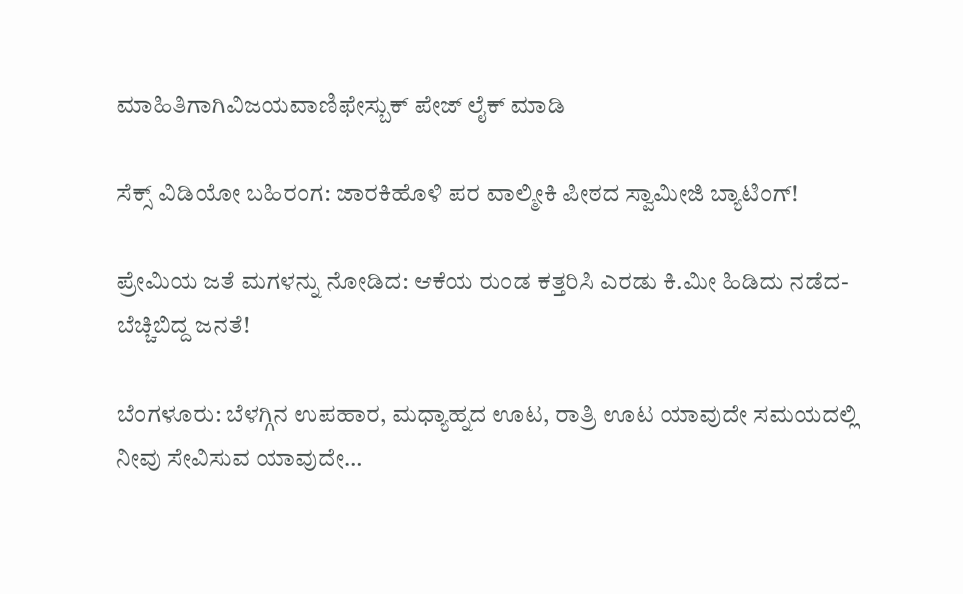ಮಾಹಿತಿಗಾಗಿವಿಜಯವಾಣಿಫೇಸ್ಬುಕ್ ಪೇಜ್ ಲೈಕ್ ಮಾಡಿ

ಸೆಕ್ಸ್ ವಿಡಿಯೋ ಬಹಿರಂಗ: ಜಾರಕಿಹೊಳಿ ಪರ ವಾಲ್ಮೀಕಿ ಪೀಠದ ಸ್ವಾಮೀಜಿ ಬ್ಯಾಟಿಂಗ್!

ಪ್ರೇಮಿಯ ಜತೆ ಮಗಳನ್ನು ನೋಡಿದ: ಆಕೆಯ ರುಂಡ ಕತ್ತರಿಸಿ ಎರಡು ಕಿ.ಮೀ ಹಿಡಿದು ನಡೆದ- ಬೆಚ್ಚಿಬಿದ್ದ ಜನತೆ!

ಬೆಂಗಳೂರು: ಬೆಳಗ್ಗಿನ ಉಪಹಾರ, ಮಧ್ಯಾಹ್ನದ ಊಟ, ರಾತ್ರಿ ಊಟ ಯಾವುದೇ ಸಮಯದಲ್ಲಿ ನೀವು ಸೇವಿಸುವ ಯಾವುದೇ…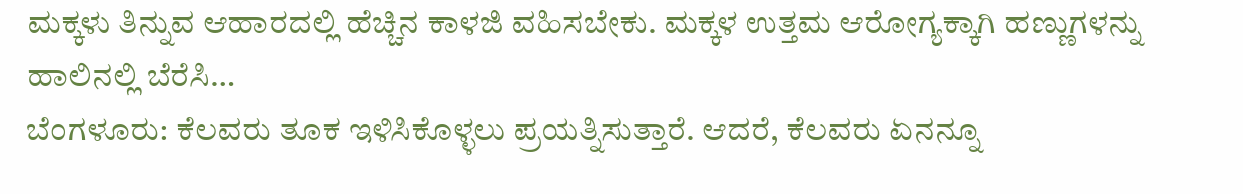ಮಕ್ಕಳು ತಿನ್ನುವ ಆಹಾರದಲ್ಲಿ ಹೆಚ್ಚಿನ ಕಾಳಜಿ ವಹಿಸಬೇಕು. ಮಕ್ಕಳ ಉತ್ತಮ ಆರೋಗ್ಯಕ್ಕಾಗಿ ಹಣ್ಣುಗಳನ್ನು ಹಾಲಿನಲ್ಲಿ ಬೆರೆಸಿ…
ಬೆಂಗಳೂರು: ಕೆಲವರು ತೂಕ ಇಳಿಸಿಕೊಳ್ಳಲು ಪ್ರಯತ್ನಿಸುತ್ತಾರೆ. ಆದರೆ, ಕೆಲವರು ಏನನ್ನೂ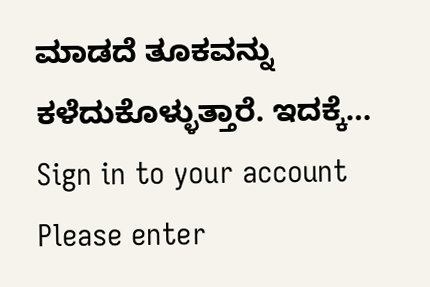ಮಾಡದೆ ತೂಕವನ್ನು ಕಳೆದುಕೊಳ್ಳುತ್ತಾರೆ. ಇದಕ್ಕೆ…
Sign in to your account
Please enter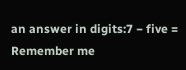an answer in digits:7 − five =
Remember me